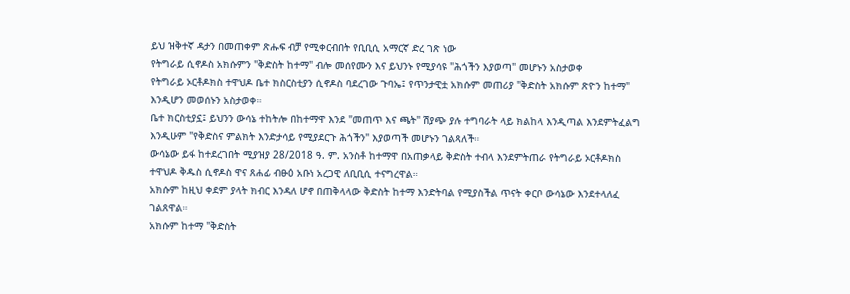ይህ ዝቅተኛ ዳታን በመጠቀም ጽሑፍ ብቻ የሚቀርብበት የቢቢሲ አማርኛ ድረ ገጽ ነው
የትግራይ ሲኖዶስ አክሱምን "ቅድስት ከተማ" ብሎ መሰየሙን እና ይህንኑ የሚያሳዩ "ሕጎችን እያወጣ" መሆኑን አስታወቀ
የትግራይ ኦርቶዶክስ ተዋህዶ ቤተ ክስርስቲያን ሲኖዶስ ባደረገው ጉባኤ፤ የጥንታዊቷ አክሱም መጠሪያ "ቅድስት አክሱም ጽዮን ከተማ" እንዲሆን መወሰኑን አስታወቀ።
ቤተ ክርስቲያኗ፤ ይህንን ውሳኔ ተከትሎ በከተማዋ እንደ "መጠጥ እና ጫት" ሽያጭ ያሉ ተግባራት ላይ ክልከላ እንዲጣል እንደምትፈልግ እንዲሁም "የቅድስና ምልክት እንድታሳይ የሚያደርጉ ሕጎችን" እያወጣች መሆኑን ገልጻለች።
ውሳኔው ይፋ ከተደረገበት ሚያዝያ 28/2018 ዓ. ም. አንስቶ ከተማዋ በአጠቃላይ ቅድስት ተብላ እንደምትጠራ የትግራይ ኦርቶዶክስ ተዋህዶ ቅዱስ ሲኖዶስ ዋና ጸሐፊ ብፁዕ አቡነ አረጋዊ ለቢቢሲ ተናግረዋል።
አክሱም ከዚህ ቀደም ያላት ክብር እንዳለ ሆኖ በጠቅላላው ቅድስት ከተማ እንድትባል የሚያስችል ጥናት ቀርቦ ውሳኔው እንደተላለፈ ገልጸዋል።
አክሱም ከተማ "ቅድስት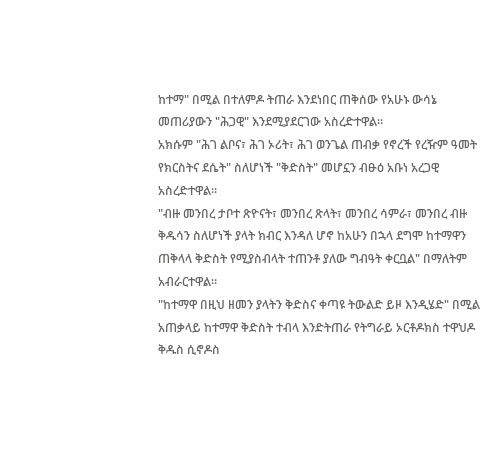ከተማ" በሚል በተለምዶ ትጠራ እንደነበር ጠቅሰው የአሁኑ ውሳኔ መጠሪያውን "ሕጋዊ" እንደሚያደርገው አስረድተዋል።
አክሱም "ሕገ ልቦና፣ ሕገ ኦሪት፣ ሕገ ወንጌል ጠብቃ የኖረች የረዥም ዓመት የክርስትና ደሴት" ስለሆነች "ቅድስት" መሆኗን ብፁዕ አቡነ አረጋዊ አስረድተዋል።
"ብዙ መንበረ ታቦተ ጽዮናት፣ መንበረ ጽላት፣ መንበረ ሳምራ፣ መንበረ ብዙ ቅዱሳን ስለሆነች ያላት ክብር እንዳለ ሆኖ ከአሁን በኋላ ደግሞ ከተማዋን ጠቅላላ ቅድስት የሚያስብላት ተጠንቶ ያለው ግብዓት ቀርቧል" በማለትም አብራርተዋል።
"ከተማዋ በዚህ ዘመን ያላትን ቅድስና ቀጣዩ ትውልድ ይዞ እንዲሄድ" በሚል አጠቃላይ ከተማዋ ቅድስት ተብላ እንድትጠራ የትግራይ ኦርቶዶክስ ተዋህዶ ቅዱስ ሲኖዶስ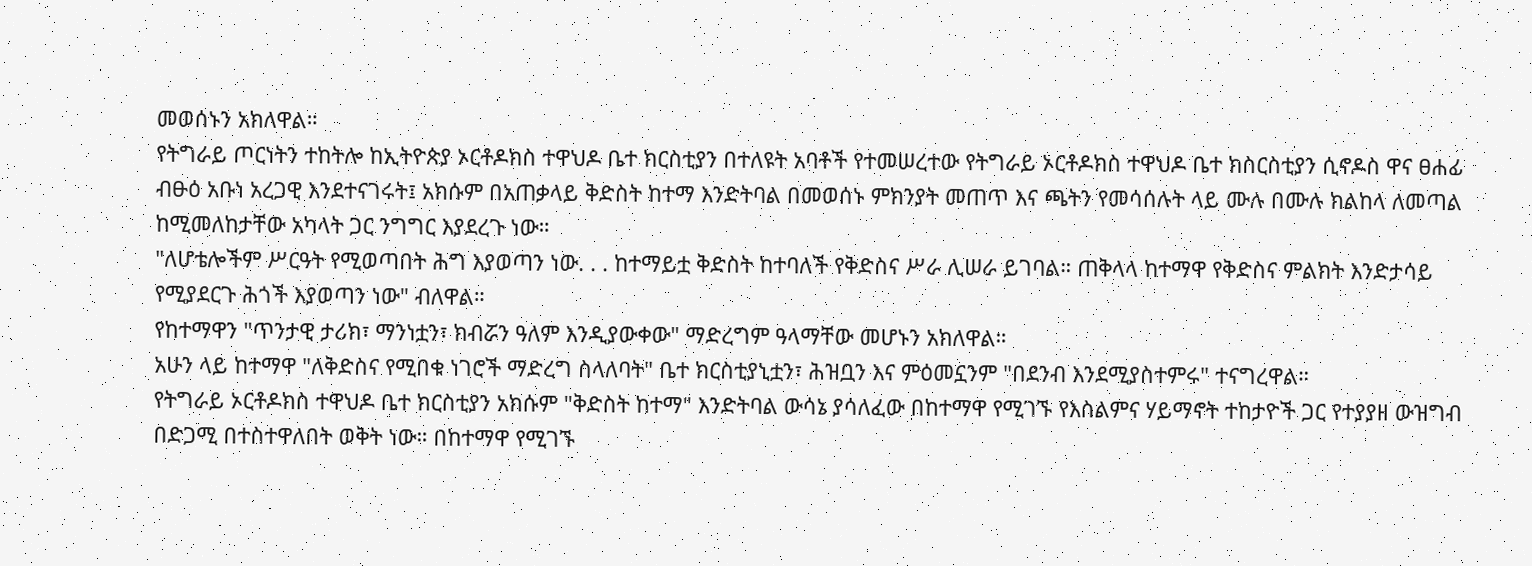መወሰኑን አክለዋል።
የትግራይ ጦርነትን ተከትሎ ከኢትዮጵያ ኦርቶዶክስ ተዋህዶ ቤተ ክርስቲያን በተለዩት አባቶች የተመሠረተው የትግራይ ኦርቶዶክስ ተዋህዶ ቤተ ክስርስቲያን ሲኖዶስ ዋና ፀሐፊ ብፁዕ አቡነ አረጋዊ እንደተናገሩት፤ አክሱም በአጠቃላይ ቅድስት ከተማ እንድትባል በመወሰኑ ምክንያት መጠጥ እና ጫትን የመሳሰሉት ላይ ሙሉ በሙሉ ክልከላ ለመጣል ከሚመለከታቸው አካላት ጋር ንግግር እያደረጉ ነው።
"ለሆቴሎችም ሥርዓት የሚወጣበት ሕግ እያወጣን ነው. . . ከተማይቷ ቅድስት ከተባለች የቅድስና ሥራ ሊሠራ ይገባል። ጠቅላላ ከተማዋ የቅድስና ምልክት እንድታሳይ የሚያደርጉ ሕጎች እያወጣን ነው" ብለዋል።
የከተማዋን "ጥንታዊ ታሪክ፣ ማንነቷን፣ ክብሯን ዓለም እንዲያውቀው" ማድረግም ዓላማቸው መሆኑን አክለዋል።
አሁን ላይ ከተማዋ "ለቅድስና የሚበቁ ነገሮች ማድረግ ስላለባት" ቤተ ክርስቲያኒቷን፣ ሕዝቧን እና ምዕመኗንም "በደንብ እንደሚያስተምሩ" ተናግረዋል።
የትግራይ ኦርቶዶክስ ተዋህዶ ቤተ ክርስቲያን አክሱም "ቅድስት ከተማ" እንድትባል ውሳኔ ያሳለፈው በከተማዋ የሚገኙ የእስልምና ሃይማኖት ተከታዮች ጋር የተያያዘ ውዝግብ በድጋሚ በተስተዋለበት ወቅት ነው። በከተማዋ የሚገኙ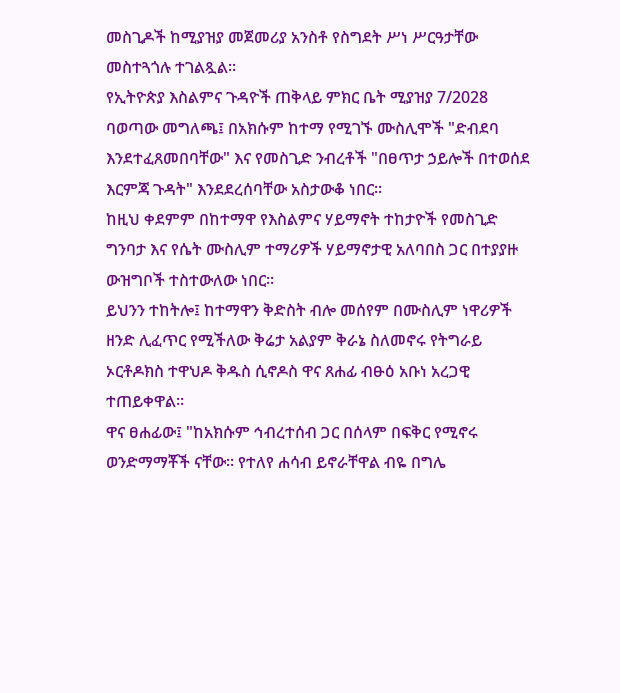መስጊዶች ከሚያዝያ መጀመሪያ አንስቶ የስግደት ሥነ ሥርዓታቸው መስተጓጎሉ ተገልጿል።
የኢትዮጵያ እስልምና ጉዳዮች ጠቅላይ ምክር ቤት ሚያዝያ 7/2028 ባወጣው መግለጫ፤ በአክሱም ከተማ የሚገኙ ሙስሊሞች "ድብደባ እንደተፈጸመበባቸው" እና የመስጊድ ንብረቶች "በፀጥታ ኃይሎች በተወሰደ እርምጃ ጉዳት" እንደደረሰባቸው አስታውቆ ነበር።
ከዚህ ቀደምም በከተማዋ የእስልምና ሃይማኖት ተከታዮች የመስጊድ ግንባታ እና የሴት ሙስሊም ተማሪዎች ሃይማኖታዊ አለባበስ ጋር በተያያዙ ውዝግቦች ተስተውለው ነበር።
ይህንን ተከትሎ፤ ከተማዋን ቅድስት ብሎ መሰየም በሙስሊም ነዋሪዎች ዘንድ ሊፈጥር የሚችለው ቅሬታ አልያም ቅራኔ ስለመኖሩ የትግራይ ኦርቶዶክስ ተዋህዶ ቅዱስ ሲኖዶስ ዋና ጸሐፊ ብፁዕ አቡነ አረጋዊ ተጠይቀዋል።
ዋና ፀሐፊው፤ "ከአክሱም ኅብረተሰብ ጋር በሰላም በፍቅር የሚኖሩ ወንድማማቾች ናቸው። የተለየ ሐሳብ ይኖራቸዋል ብዬ በግሌ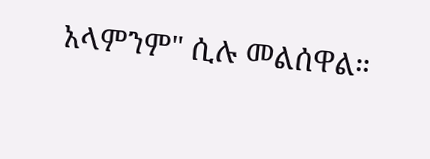አላምንም" ሲሉ መልሰዋል።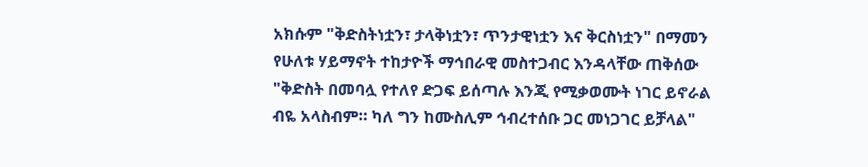አክሱም "ቅድስትነቷን፣ ታላቅነቷን፣ ጥንታዊነቷን እና ቅርስነቷን" በማመን የሁለቱ ሃይማኖት ተከታዮች ማኅበራዊ መስተጋብር እንዳላቸው ጠቅሰው "ቅድስት በመባሏ የተለየ ድጋፍ ይሰጣሉ እንጂ የሚቃወሙት ነገር ይኖራል ብዬ አላስብም። ካለ ግን ከሙስሊም ኅብረተሰቡ ጋር መነጋገር ይቻላል"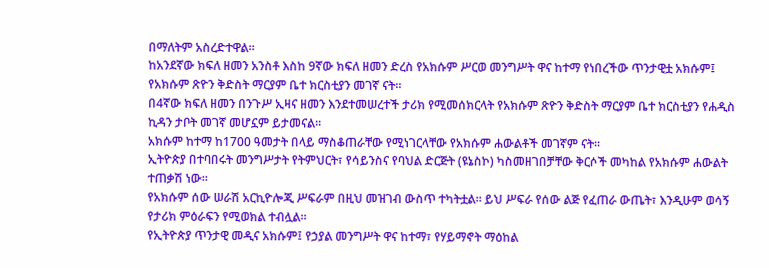በማለትም አስረድተዋል።
ከአንደኛው ክፍለ ዘመን አንስቶ እስከ 9ኛው ክፍለ ዘመን ድረስ የአክሱም ሥርወ መንግሥት ዋና ከተማ የነበረችው ጥንታዊቷ አክሱም፤ የአክሱም ጽዮን ቅድስት ማርያም ቤተ ክርስቲያን መገኛ ናት።
በ4ኛው ክፍለ ዘመን በንጉሥ ኢዛና ዘመን እንደተመሠረተች ታሪክ የሚመሰክርላት የአክሱም ጽዮን ቅድስት ማርያም ቤተ ክርስቲያን የሐዲስ ኪዳን ታቦት መገኛ መሆኗም ይታመናል።
አክሱም ከተማ ከ1700 ዓመታት በላይ ማስቆጠራቸው የሚነገርላቸው የአክሱም ሐውልቶች መገኛም ናት።
ኢትዮጵያ በተባበሩት መንግሥታት የትምህርት፣ የሳይንስና የባህል ድርጅት (ዩኔስኮ) ካስመዘገበቻቸው ቅርሶች መካከል የአክሱም ሐውልት ተጠቃሽ ነው።
የአክሱም ሰው ሠራሽ አርኪዮሎጂ ሥፍራም በዚህ መዝገብ ውስጥ ተካትቷል። ይህ ሥፍራ የሰው ልጅ የፈጠራ ውጤት፣ እንዲሁም ወሳኝ የታሪክ ምዕራፍን የሚወክል ተብሏል።
የኢትዮጵያ ጥንታዊ መዲና አክሱም፤ የኃያል መንግሥት ዋና ከተማ፣ የሃይማኖት ማዕከል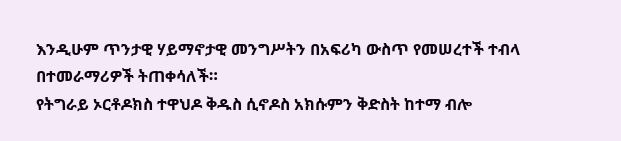እንዲሁም ጥንታዊ ሃይማኖታዊ መንግሥትን በአፍሪካ ውስጥ የመሠረተች ተብላ በተመራማሪዎች ትጠቀሳለች።
የትግራይ ኦርቶዶክስ ተዋህዶ ቅዱስ ሲኖዶስ አክሱምን ቅድስት ከተማ ብሎ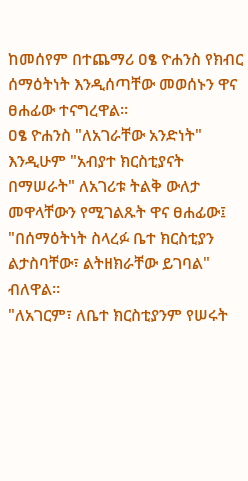ከመሰየም በተጨማሪ ዐፄ ዮሐንስ የክብር ሰማዕትነት እንዲሰጣቸው መወሰኑን ዋና ፀሐፊው ተናግረዋል።
ዐፄ ዮሐንስ "ለአገራቸው አንድነት" እንዲሁም "አብያተ ክርስቲያናት በማሠራት" ለአገሪቱ ትልቅ ውለታ መዋላቸውን የሚገልጹት ዋና ፀሐፊው፤ "በሰማዕትነት ስላረፉ ቤተ ክርስቲያን ልታስባቸው፣ ልትዘክራቸው ይገባል" ብለዋል።
"ለአገርም፣ ለቤተ ክርስቲያንም የሠሩት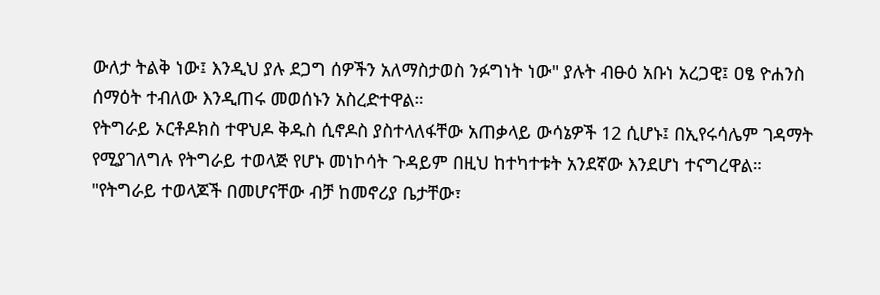ውለታ ትልቅ ነው፤ እንዲህ ያሉ ደጋግ ሰዎችን አለማስታወስ ንፉግነት ነው" ያሉት ብፁዕ አቡነ አረጋዊ፤ ዐፄ ዮሐንስ ሰማዕት ተብለው እንዲጠሩ መወሰኑን አስረድተዋል።
የትግራይ ኦርቶዶክስ ተዋህዶ ቅዱስ ሲኖዶስ ያስተላለፋቸው አጠቃላይ ውሳኔዎች 12 ሲሆኑ፤ በኢየሩሳሌም ገዳማት የሚያገለግሉ የትግራይ ተወላጅ የሆኑ መነኮሳት ጉዳይም በዚህ ከተካተቱት አንደኛው እንደሆነ ተናግረዋል።
"የትግራይ ተወላጆች በመሆናቸው ብቻ ከመኖሪያ ቤታቸው፣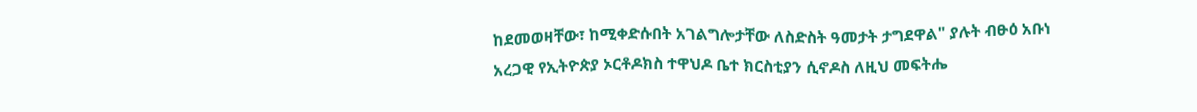ከደመወዛቸው፣ ከሚቀድሱበት አገልግሎታቸው ለስድስት ዓመታት ታግደዋል" ያሉት ብፁዕ አቡነ አረጋዊ የኢትዮጵያ ኦርቶዶክስ ተዋህዶ ቤተ ክርስቲያን ሲኖዶስ ለዚህ መፍትሔ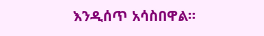እንዲሰጥ አሳስበዋል።